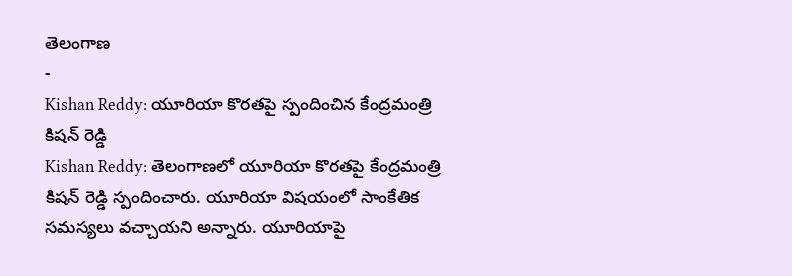తెలంగాణ
-
Kishan Reddy: యూరియా కొరతపై స్పందించిన కేంద్రమంత్రి కిషన్ రెడ్డి
Kishan Reddy: తెలంగాణలో యూరియా కొరతపై కేంద్రమంత్రి కిషన్ రెడ్డి స్పందించారు. యూరియా విషయంలో సాంకేతిక సమస్యలు వచ్చాయని అన్నారు. యూరియాపై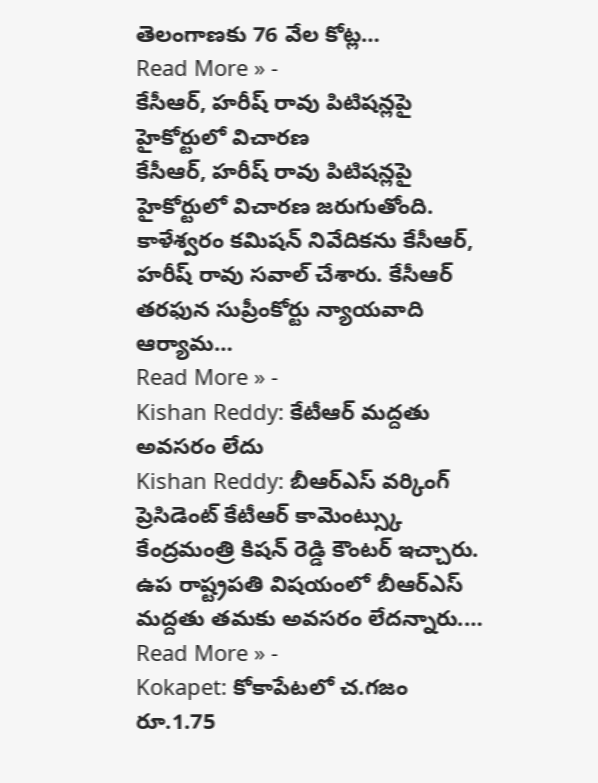తెలంగాణకు 76 వేల కోట్ల…
Read More » -
కేసీఆర్, హరీష్ రావు పిటిషన్లపై హైకోర్టులో విచారణ
కేసీఆర్, హరీష్ రావు పిటిషన్లపై హైకోర్టులో విచారణ జరుగుతోంది. కాళేశ్వరం కమిషన్ నివేదికను కేసీఆర్, హరీష్ రావు సవాల్ చేశారు. కేసీఆర్ తరఫున సుప్రీంకోర్టు న్యాయవాది ఆర్యామ…
Read More » -
Kishan Reddy: కేటీఆర్ మద్దతు అవసరం లేదు
Kishan Reddy: బీఆర్ఎస్ వర్కింగ్ ప్రెసిడెంట్ కేటీఆర్ కామెంట్స్కు కేంద్రమంత్రి కిషన్ రెడ్డి కౌంటర్ ఇచ్చారు. ఉప రాష్ట్రపతి విషయంలో బీఆర్ఎస్ మద్దతు తమకు అవసరం లేదన్నారు.…
Read More » -
Kokapet: కోకాపేటలో చ.గజం రూ.1.75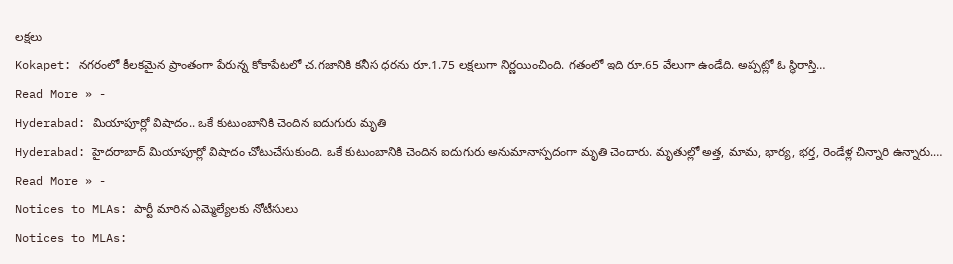లక్షలు
Kokapet: నగరంలో కీలకమైన ప్రాంతంగా పేరున్న కోకాపేటలో చ.గజానికి కనీస ధరను రూ.1.75 లక్షలుగా నిర్ణయించింది. గతంలో ఇది రూ.65 వేలుగా ఉండేది. అప్పట్లో ఓ స్థిరాస్తి…
Read More » -
Hyderabad: మియాపూర్లో విషాదం.. ఒకే కుటుంబానికి చెందిన ఐదుగురు మృతి
Hyderabad: హైదరాబాద్ మియాపూర్లో విషాదం చోటుచేసుకుంది. ఒకే కుటుంబానికి చెందిన ఐదుగురు అనుమానాస్పదంగా మృతి చెందారు. మృతుల్లో అత్త, మామ, భార్య, భర్త, రెండేళ్ల చిన్నారి ఉన్నారు.…
Read More » -
Notices to MLAs: పార్టీ మారిన ఎమ్మెల్యేలకు నోటీసులు
Notices to MLAs: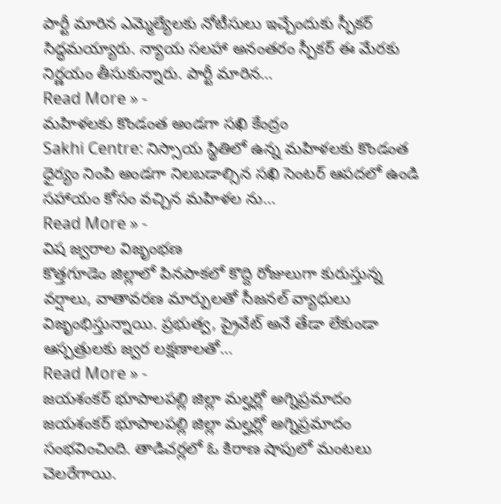పార్టీ మారిన ఎమ్మెల్యేలకు నోటీసులు ఇచ్చేందుకు స్పీకర్ సిద్ధమయ్యారు. న్యాయ సలహా అనంతరం స్పీకర్ ఈ మేరకు నిర్ణయం తీసుకున్నారు. పార్టీ మారిన…
Read More » -
మహిళలకు కొండంత అండగా సఖి కేంద్రం
Sakhi Centre: నిస్సాయ స్థితిలో ఉన్న మహిళలకు కొండంత ధైర్యం నింపి అండగా నిలబడాల్సిన సఖి సెంటర్ ఆపదలో ఉండి సహాయం కోసం వచ్చిన మహిళల ను…
Read More » -
విష జ్వరాల విజృంభణ
కొత్తగూడెం జిల్లాలో పినపాకలో కొద్ది రోజులుగా కురుస్తున్న వర్షాలు, వాతావరణ మార్పులతో సీజనల్ వ్యాధులు విజృంభిస్తున్నాయి. ప్రభుత్వ, ప్రైవేట్ అనే తేడా లేకుండా ఆస్పత్రులకు జ్వర లక్షణాలతో…
Read More » -
జయశంకర్ భూపాలపల్లి జిల్లా మల్హర్లో అగ్నిప్రమాదం
జయశంకర్ భూపాలపల్లి జిల్లా మల్హర్లో అగ్నిప్రమాదం సంభవించింది. తాడిచర్లలో ఓ కిరాణ షాపులో మంటలు చెలరేగాయి.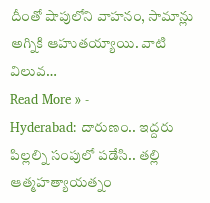దీంతో షాపులోని వాహనం, సామాన్లు అగ్నికి ఆహుతయ్యాయి. వాటి విలువ…
Read More » -
Hyderabad: దారుణం.. ఇద్దరు పిల్లల్ని సంపులో పడేసి.. తల్లి ఆత్మహత్యాయత్నం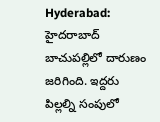Hyderabad: హైదరాబాద్ బాచుపల్లిలో దారుణం జరిగింది. ఇద్దరు పిల్లల్ని సంపులో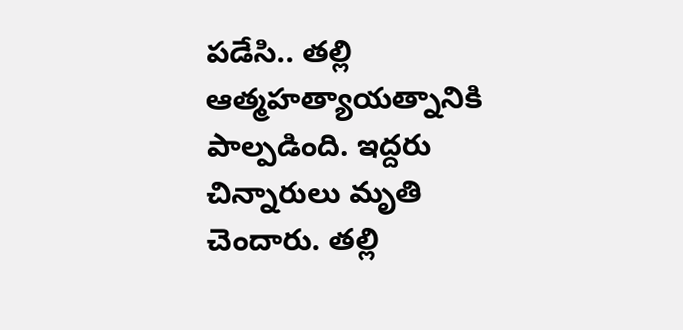పడేసి.. తల్లి ఆత్మహత్యాయత్నానికి పాల్పడింది. ఇద్దరు చిన్నారులు మృతి చెందారు. తల్లి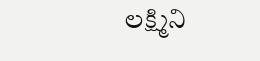లక్ష్మిని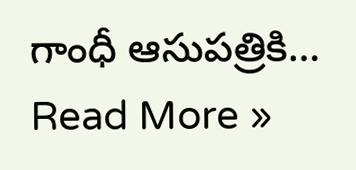గాంధీ ఆసుపత్రికి…
Read More »